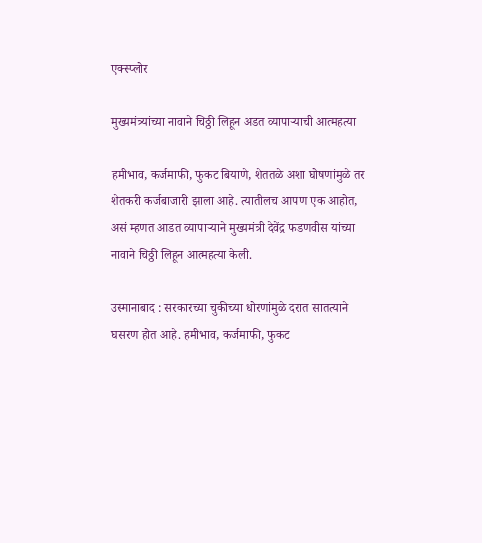एक्स्प्लोर

मुख्यमंत्र्यांच्या नावाने चिठ्ठी लिहून अडत व्यापाऱ्याची आत्महत्या

हमीभाव, कर्जमाफी, फुकट बियाणे, शेततळे अशा घोषणांमुळे तर शेतकरी कर्जबाजारी झाला आहे. त्यातीलच आपण एक आहोत, असं म्हणत आडत व्यापाऱ्याने मुख्यमंत्री देवेंद्र फडणवीस यांच्या नावाने चिठ्ठी लिहून आत्महत्या केली.

उस्मानाबाद : सरकारच्या चुकीच्या धोरणांमुळे दरात सातत्याने घसरण होत आहे. हमीभाव, कर्जमाफी, फुकट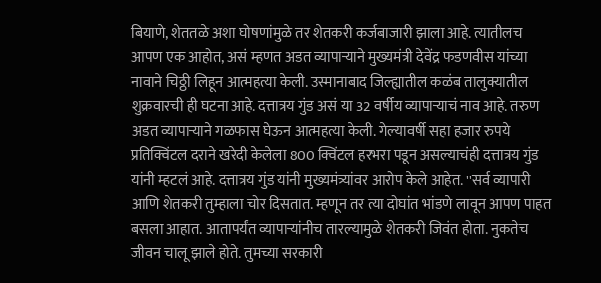बियाणे, शेततळे अशा घोषणांमुळे तर शेतकरी कर्जबाजारी झाला आहे. त्यातीलच आपण एक आहोत, असं म्हणत अडत व्यापाऱ्याने मुख्यमंत्री देवेंद्र फडणवीस यांच्या नावाने चिठ्ठी लिहून आत्महत्या केली. उस्मानाबाद जिल्ह्यातील कळंब तालुक्यातील शुक्रवारची ही घटना आहे. दत्तात्रय गुंड असं या 32 वर्षीय व्यापाऱ्याचं नाव आहे. तरुण अडत व्यापार्‍याने गळफास घेऊन आत्महत्या केली. गेल्यावर्षी सहा हजार रुपये प्रतिक्विंटल दराने खरेदी केलेला 800 क्विंटल हरभरा पडून असल्याचंही दत्तात्रय गुंड यांनी म्हटलं आहे. दत्तात्रय गुंड यांनी मुख्यमंत्र्यांवर आरोप केले आहेत. ''सर्व व्यापारी आणि शेतकरी तुम्हाला चोर दिसतात. म्हणून तर त्या दोघांत भांडणे लावून आपण पाहत बसला आहात. आतापर्यंत व्यापार्‍यांनीच तारल्यामुळे शेतकरी जिवंत होता. नुकतेच जीवन चालू झाले होते. तुमच्या सरकारी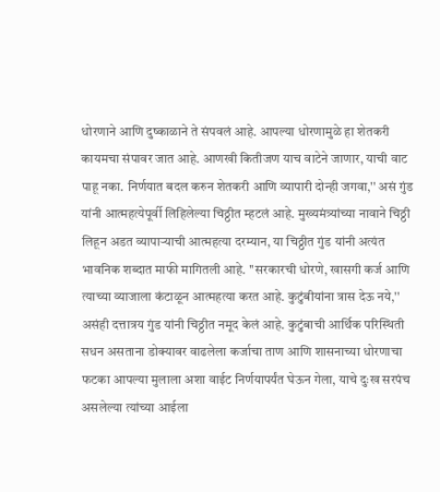धोरणाने आणि दुष्काळाने ते संपवलं आहे. आपल्या धोरणामुळे हा शेतकरी कायमचा संपावर जात आहे. आणखी कितीजण याच वाटेने जाणार, याची वाट पाहू नका. निर्णयात बदल करुन शेतकरी आणि व्यापारी दोन्ही जगवा,'' असं गुंड यांनी आत्महत्येपूर्वी लिहिलेल्या चिठ्ठीत म्हटलं आहे. मुख्यमंत्र्यांच्या नावाने चिठ्ठी लिहून अडत व्यापाऱ्याची आत्महत्या दरम्यान, या चिठ्ठीत गुंड यांनी अत्यंत भावनिक शब्दात माफी मागितली आहे. ''सरकारची धोरणे, खासगी कर्ज आणि त्याच्या व्याजाला कंटाळून आत्महत्या करत आहे. कुटुंबीयांना त्रास देऊ नये,'' असंही दत्तात्रय गुंड यांनी चिठ्ठीत नमूद केलं आहे. कुटुंबाची आर्थिक परिस्थिती सधन असताना डोक्यावर वाढलेला कर्जाचा ताण आणि शासनाच्या धोरणाचा फटका आपल्या मुलाला अशा वाईट निर्णयापर्यंत घेऊन गेला, याचे दुःख सरपंच असलेल्या त्यांच्या आईला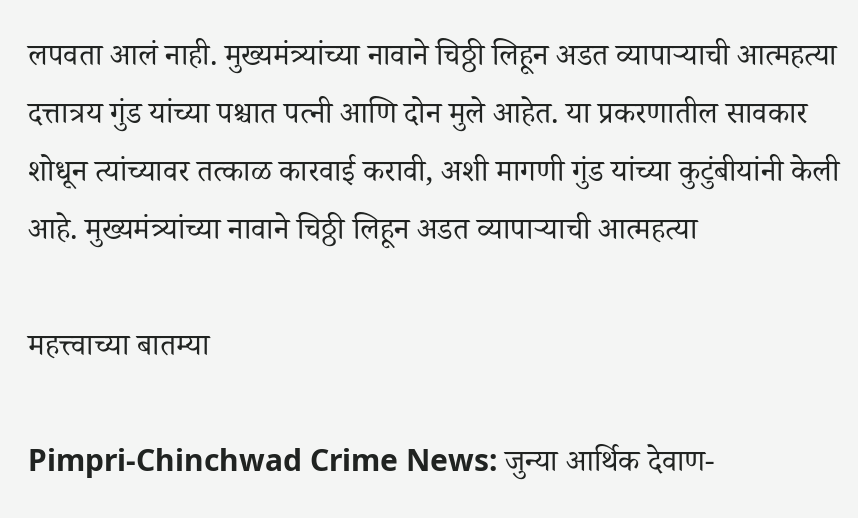लपवता आलं नाही. मुख्यमंत्र्यांच्या नावाने चिठ्ठी लिहून अडत व्यापाऱ्याची आत्महत्या दत्तात्रय गुंड यांच्या पश्चात पत्नी आणि दोन मुले आहेत. या प्रकरणातील सावकार शोधून त्यांच्यावर तत्काळ कारवाई करावी, अशी मागणी गुंड यांच्या कुटुंबीयांनी केली आहे. मुख्यमंत्र्यांच्या नावाने चिठ्ठी लिहून अडत व्यापाऱ्याची आत्महत्या

महत्त्वाच्या बातम्या

Pimpri-Chinchwad Crime News: जुन्या आर्थिक देवाण-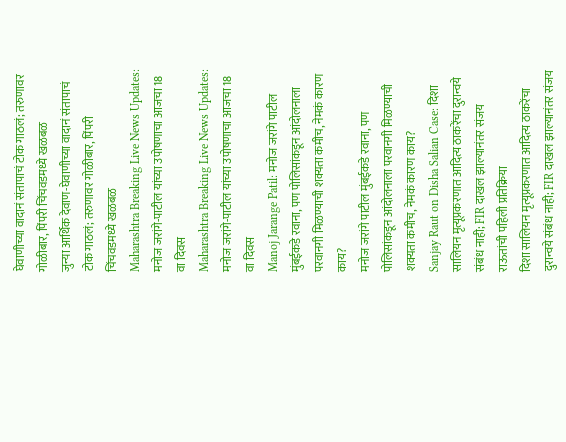घेवाणीच्या वादानं संतापाचं टोक गाठलं; तरुणावर गोळीबार, पिंपरी चिंचवडमध्ये खळबळ
जुन्या आर्थिक देवाण-घेवाणीच्या वादानं संतापाचं टोक गाठलं; तरुणावर गोळीबार, पिंपरी चिंचवडमध्ये खळबळ
Maharashtra Breaking Live News Updates: मनोज जरांगे-पाटील यांच्या उपोषणाचा आजचा 18 वा दिवस
Maharashtra Breaking Live News Updates: मनोज जरांगे-पाटील यांच्या उपोषणाचा आजचा 18 वा दिवस
Manoj Jarange Patil: मनोज जरांगे पाटील मुंबईकडे रवाना, पण पोलिसांकडून आंदोलनाला परवानगी मिळण्याची शक्यता कमीच, नेमकं कारण काय?
मनोज जरांगे पाटील मुंबईकडे रवाना, पण पोलिसांकडून आंदोलनाला परवानगी मिळण्याची शक्यता कमीच, नेमकं कारण काय?
Sanjay Raut on Disha Salian Case: दिशा सालियन मृत्यूप्रकरणात आदित्य ठाकरेंचा दुरान्वये संबंध नाही; FIR दाखल झाल्यानंतर संजय राऊतांची पहिली प्रतिक्रिया
दिशा सालियन मृत्यूप्रकरणात आदित्य ठाकरेंचा दुरान्वये संबंध नाही; FIR दाखल झाल्यानंतर संजय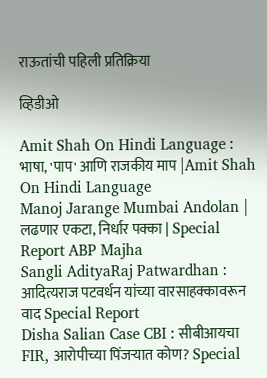राऊतांची पहिली प्रतिक्रिया

व्हिडीओ

Amit Shah On Hindi Language : भाषा, 'पाप' आणि राजकीय माप |Amit Shah On Hindi Language
Manoj Jarange Mumbai Andolan | लढणार एकटा, निर्धार पक्का | Special Report ABP Majha
Sangli AdityaRaj Patwardhan : आदित्यराज पटवर्धन यांच्या वारसाहक्कावरून वाद Special Report
Disha Salian Case CBI : सीबीआयचा FIR, आरोपीच्या पिंजऱ्यात कोण? Special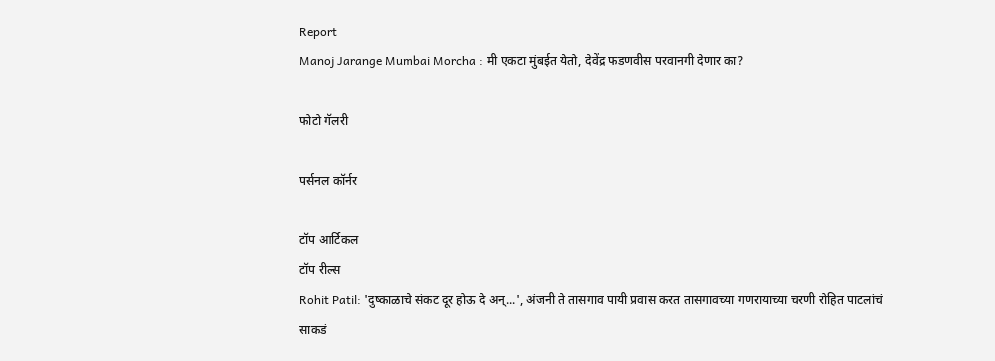Report
Manoj Jarange Mumbai Morcha : मी एकटा मुंबईत येतो, देवेंद्र फडणवीस परवानगी देणार का?

फोटो गॅलरी

पर्सनल कॉर्नर

टॉप आर्टिकल
टॉप रील्स
Rohit Patil: 'दुष्काळाचे संकट दूर होऊ दे अन्...', अंजनी ते तासगाव पायी प्रवास करत तासगावच्या गणरायाच्या चरणी रोहित पाटलांचं साकडं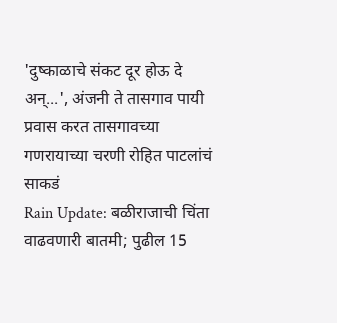'दुष्काळाचे संकट दूर होऊ दे अन्...', अंजनी ते तासगाव पायी प्रवास करत तासगावच्या गणरायाच्या चरणी रोहित पाटलांचं साकडं
Rain Update: बळीराजाची चिंता वाढवणारी बातमी; पुढील 15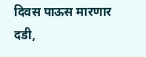दिवस पाऊस मारणार दडी,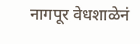नागपूर वेधशाळेनं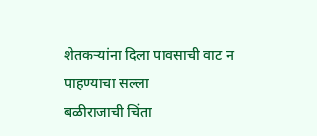शेतकऱ्यांना दिला पावसाची वाट न पाहण्याचा सल्ला
बळीराजाची चिंता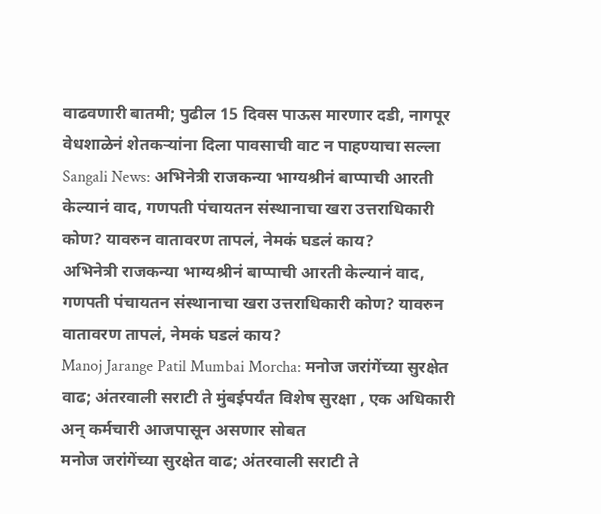वाढवणारी बातमी; पुढील 15 दिवस पाऊस मारणार दडी, नागपूर वेधशाळेनं शेतकऱ्यांना दिला पावसाची वाट न पाहण्याचा सल्ला
Sangali News: अभिनेत्री राजकन्या भाग्यश्रीनं बाप्पाची आरती केल्यानं वाद, गणपती पंचायतन संस्थानाचा खरा उत्तराधिकारी कोण? यावरुन वातावरण तापलं, नेमकं घडलं काय?
अभिनेत्री राजकन्या भाग्यश्रीनं बाप्पाची आरती केल्यानं वाद, गणपती पंचायतन संस्थानाचा खरा उत्तराधिकारी कोण? यावरुन वातावरण तापलं, नेमकं घडलं काय?
Manoj Jarange Patil Mumbai Morcha: मनोज जरांगेंच्या सुरक्षेत वाढ; अंतरवाली सराटी ते मुंबईपर्यंत विशेष सुरक्षा , एक अधिकारी अन् कर्मचारी आजपासून असणार सोबत
मनोज जरांगेंच्या सुरक्षेत वाढ; अंतरवाली सराटी ते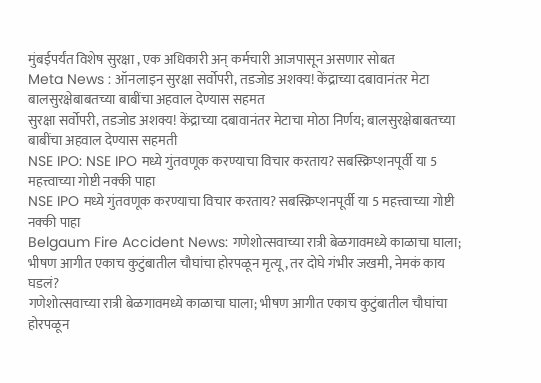मुंबईपर्यंत विशेष सुरक्षा , एक अधिकारी अन् कर्मचारी आजपासून असणार सोबत
Meta News : ऑनलाइन सुरक्षा सर्वोपरी, तडजोड अशक्य! केंद्राच्या दबावानंतर मेटा बालसुरक्षेबाबतच्या बाबींचा अहवाल देण्यास सहमत
सुरक्षा सर्वोपरी, तडजोड अशक्य! केंद्राच्या दबावानंतर मेटाचा मोठा निर्णय; बालसुरक्षेबाबतच्या बाबींचा अहवाल देण्यास सहमती
NSE IPO: NSE IPO मध्ये गुंतवणूक करण्याचा विचार करताय? सबस्क्रिप्शनपूर्वी या 5 महत्त्वाच्या गोष्टी नक्की पाहा
NSE IPO मध्ये गुंतवणूक करण्याचा विचार करताय? सबस्क्रिप्शनपूर्वी या 5 महत्त्वाच्या गोष्टी नक्की पाहा
Belgaum Fire Accident News: गणेशोत्सवाच्या रात्री बेळगावमध्ये काळाचा घाला; भीषण आगीत एकाच कुटुंबातील चौघांचा होरपळून मृत्यू, तर दोघे गंभीर जखमी, नेमकं काय घडलं?
गणेशोत्सवाच्या रात्री बेळगावमध्ये काळाचा घाला; भीषण आगीत एकाच कुटुंबातील चौघांचा होरपळून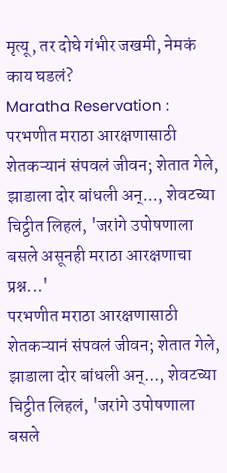मृत्यू, तर दोघे गंभीर जखमी, नेमकं काय घडलं?
Maratha Reservation : परभणीत मराठा आरक्षणासाठी शेतकऱ्यानं संपवलं जीवन; शेतात गेले, झाडाला दोर बांधली अन्..., शेवटच्या चिट्ठीत लिहलं, 'जरांगे उपोषणाला बसले असूनही मराठा आरक्षणाचा प्रश्न...'
परभणीत मराठा आरक्षणासाठी शेतकऱ्यानं संपवलं जीवन; शेतात गेले, झाडाला दोर बांधली अन्..., शेवटच्या चिट्ठीत लिहलं, 'जरांगे उपोषणाला बसले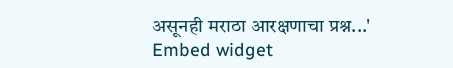असूनही मराठा आरक्षणाचा प्रश्न...'
Embed widget